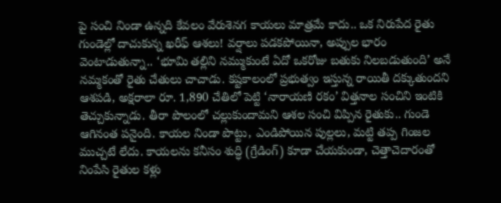పై సంచి నిండా ఉన్నది కేవలం వేరుశెనగ కాయలు మాత్రమే కాదు.. ఒక నిరుపేద రైతు గుండెల్లో దాచుకున్న ఖరీఫ్ ఆశలు! వర్షాలు పడకపోయినా, అప్పుల భారం వెంటాడుతున్నా.. ‘భూమి తల్లిని నమ్ముకుంటే ఏదో ఒకరోజు బతుకు నిలబడుతుంది’ అనే నమ్మకంతో రైతు చేతులు చాచాడు. కష్టకాలంలో ప్రభుత్వం ఇస్తున్న రాయితీ దక్కుతుందని ఆశపడి, అక్షరాలా రూ. 1,890 చేతిలో పెట్టి ‘నారాయణి రకం’ విత్తనాల సంచిని ఇంటికి తెచ్చుకున్నాడు. తీరా పొలంలో చల్లుకుందామని ఆశల సంచి విప్పిన రైతుకు.. గుండె ఆగినంత పనైంది. కాయల నిండా పొట్టు, ఎండిపోయిన పుల్లలు, మట్టి తప్ప గింజల ముచ్చటే లేదు. కాయలను కనీసం శుద్ధి (గ్రేడింగ్) కూడా చేయకుండా, చెత్తాచెదారంతో నింపేసి రైతుల కళ్లు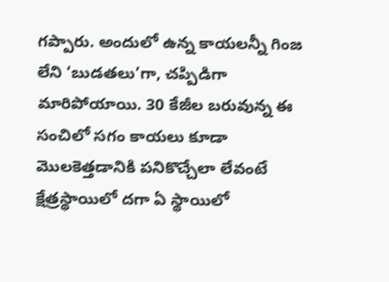గప్పారు. అందులో ఉన్న కాయలన్నీ గింజ లేని ‘బుడతలు’గా, చప్పిడిగా మారిపోయాయి. 30 కేజీల బరువున్న ఈ సంచిలో సగం కాయలు కూడా మొలకెత్తడానికి పనికొచ్చేలా లేవంటే క్షేత్రస్థాయిలో దగా ఏ స్థాయిలో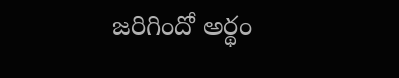జరిగిందో అర్థం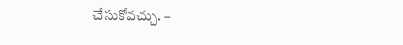చేసుకోవచ్చు. –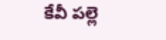కేవీ పల్లె